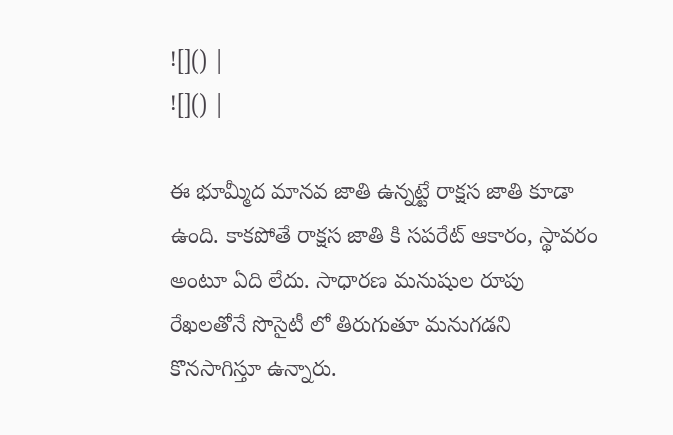![]() |
![]() |

ఈ భూమ్మీద మానవ జాతి ఉన్నట్టే రాక్షస జాతి కూడా ఉంది. కాకపోతే రాక్షస జాతి కి సపరేట్ ఆకారం, స్థావరం అంటూ ఏది లేదు. సాధారణ మనుషుల రూపు రేఖలతోనే సొసైటీ లో తిరుగుతూ మనుగడని కొనసాగిస్తూ ఉన్నారు.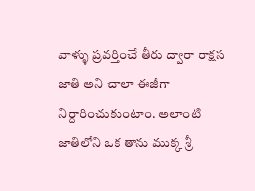వాళ్ళు ప్రవర్తించే తీరు ద్వారా రాక్షస జాతి అని చాలా ఈజీగా నిర్దారించుకుంటాం. అలాంటి జాతిలోని ఒక తాను ముక్క శ్రీ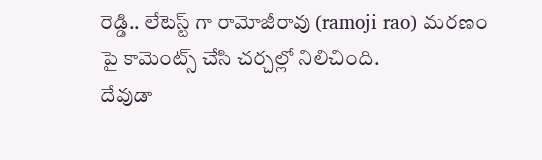రెడ్డి.. లేటెస్ట్ గా రామోజీరావు (ramoji rao) మరణం పై కామెంట్స్ చేసి చర్చల్లో నిలిచింది.
దేవుడా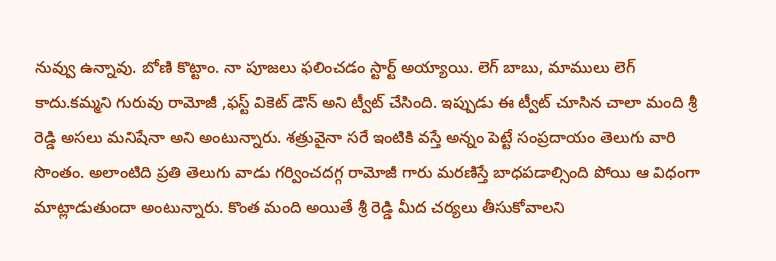నువ్వు ఉన్నావు. బోణి కొట్టాం. నా పూజలు ఫలించడం స్టార్ట్ అయ్యాయి. లెగ్ బాబు, మాములు లెగ్ కాదు.కమ్మని గురువు రామోజీ ,ఫస్ట్ వికెట్ డౌన్ అని ట్వీట్ చేసింది. ఇప్పుడు ఈ ట్వీట్ చూసిన చాలా మంది శ్రీ రెడ్డి అసలు మనిషేనా అని అంటున్నారు. శత్రువైనా సరే ఇంటికి వస్తే అన్నం పెట్టే సంప్రదాయం తెలుగు వారి సొంతం. అలాంటిది ప్రతి తెలుగు వాడు గర్వించదగ్గ రామోజీ గారు మరణిస్తే బాధపడాల్సింది పోయి ఆ విధంగా మాట్లాడుతుందా అంటున్నారు. కొంత మంది అయితే శ్రీ రెడ్డి మీద చర్యలు తీసుకోవాలని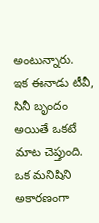అంటున్నారు.
ఇక ఈనాడు టీవీ, సినీ బృందం అయితే ఒకటే మాట చెప్తుంది. ఒక మనిషిని అకారణంగా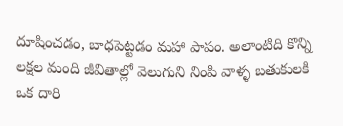దూషించడం, బాధపెట్టడం మహా పాపం. అలాంటిది కొన్ని లక్షల మంది జీవితాల్లో వెలుగుని నింపి వాళ్ళ బతుకులకి ఒక దారి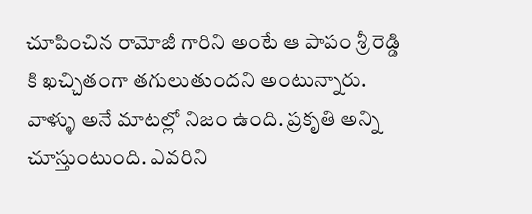చూపించిన రామోజీ గారిని అంటే ఆ పాపం శ్రీ రెడ్డి కి ఖచ్చితంగా తగులుతుందని అంటున్నారు. వాళ్ళు అనే మాటల్లో నిజం ఉంది. ప్రకృతి అన్ని చూస్తుంటుంది. ఎవరిని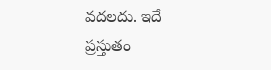వదలదు. ఇదే ప్రస్తుతం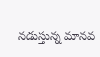నడుస్తున్న మానవ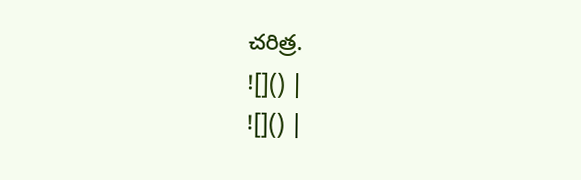చరిత్ర.
![]() |
![]() |